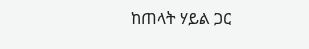ከጠላት ሃይል ጋር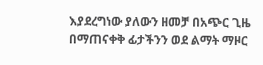እያደረግነው ያለውን ዘመቻ በአጭር ጊዜ በማጠናቀቅ ፊታችንን ወደ ልማት ማዞር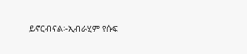ይኖርብናል፡-ኢብራሂም የሱፍ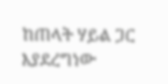ከጠላት ሃይል ጋር እያደረግነው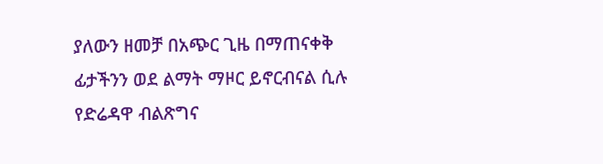ያለውን ዘመቻ በአጭር ጊዜ በማጠናቀቅ ፊታችንን ወደ ልማት ማዞር ይኖርብናል ሲሉ የድሬዳዋ ብልጽግና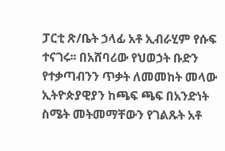ፓርቲ ጽ/ቤት ኃላፊ አቶ ኢብራሂም የሱፍ ተናገሩ፡፡ በአሸባሪው የህወኃት ቡድን የተቃጣብንን ጥቃት ለመመከት መላው ኢትዮጵያዊያን ከጫፍ ጫፍ በአንድነት ስሜት መትመማቸውን የገልጹት አቶ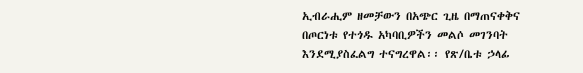ኢብራሒም ዘመቻውን በአጭር ጊዜ በማጠናቀቅና በጦርነቱ የተጎዱ አካባቢዎችን መልሶ መገንባት እንደሚያስፈልግ ተናግረዋል፡፡ የጽ/ቤቱ ኃላፊ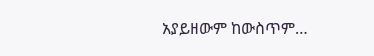አያይዘውም ከውስጥም…